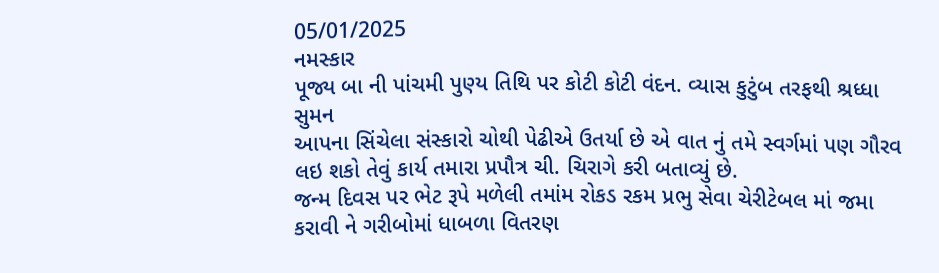05/01/2025
નમસ્કાર
પૂજ્ય બા ની પાંચમી પુણ્ય તિથિ પર કોટી કોટી વંદન. વ્યાસ કુટુંબ તરફથી શ્રધ્ધા સુમન
આપના સિંચેલા સંસ્કારો ચોથી પેઢીએ ઉતર્યા છે એ વાત નું તમે સ્વર્ગમાં પણ ગૌરવ લઇ શકો તેવું કાર્ય તમારા પ્રપૌત્ર ચી. ચિરાગે કરી બતાવ્યું છે.
જન્મ દિવસ પર ભેટ રૂપે મળેલી તમાંમ રોકડ રકમ પ્રભુ સેવા ચેરીટેબલ માં જમા કરાવી ને ગરીબોમાં ધાબળા વિતરણ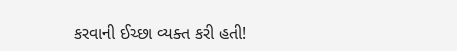કરવાની ઈચ્છા વ્યક્ત કરી હતી!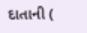દાતાની (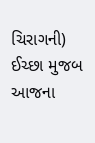ચિરાગની) ઈચ્છા મુજબ આજના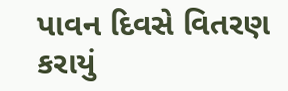પાવન દિવસે વિતરણ કરાયું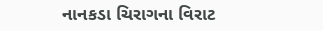નાનકડા ચિરાગના વિરાટ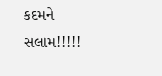કદમને સલામ!!!!!